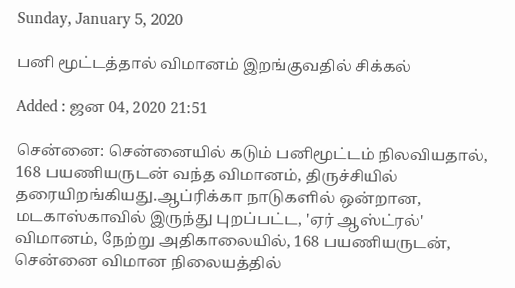Sunday, January 5, 2020

பனி மூட்டத்தால் விமானம் இறங்குவதில் சிக்கல்

Added : ஜன 04, 2020 21:51

சென்னை: சென்னையில் கடும் பனிமூட்டம் நிலவியதால், 168 பயணியருடன் வந்த விமானம், திருச்சியில் தரையிறங்கியது.ஆப்ரிக்கா நாடுகளில் ஒன்றான, மடகாஸ்காவில் இருந்து புறப்பட்ட, 'ஏர் ஆஸ்ட்ரல்' விமானம், நேற்று அதிகாலையில், 168 பயணியருடன், சென்னை விமான நிலையத்தில்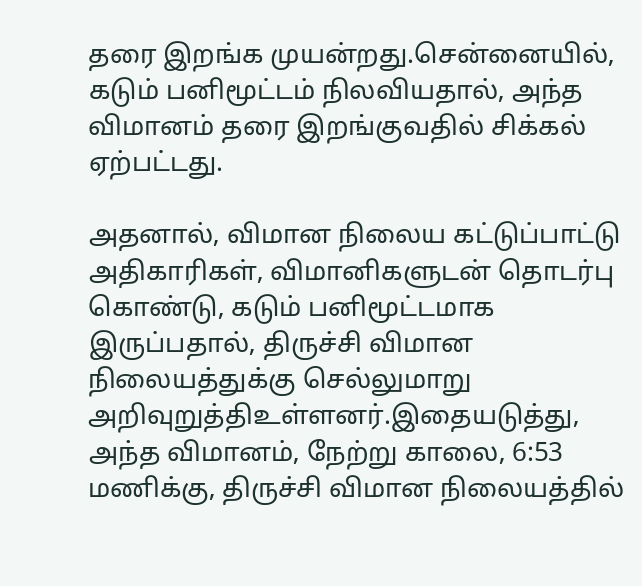தரை இறங்க முயன்றது.சென்னையில், கடும் பனிமூட்டம் நிலவியதால், அந்த விமானம் தரை இறங்குவதில் சிக்கல் ஏற்பட்டது.

அதனால், விமான நிலைய கட்டுப்பாட்டு அதிகாரிகள், விமானிகளுடன் தொடர்பு கொண்டு, கடும் பனிமூட்டமாக இருப்பதால், திருச்சி விமான நிலையத்துக்கு செல்லுமாறு அறிவுறுத்திஉள்ளனர்.இதையடுத்து, அந்த விமானம், நேற்று காலை, 6:53 மணிக்கு, திருச்சி விமான நிலையத்தில்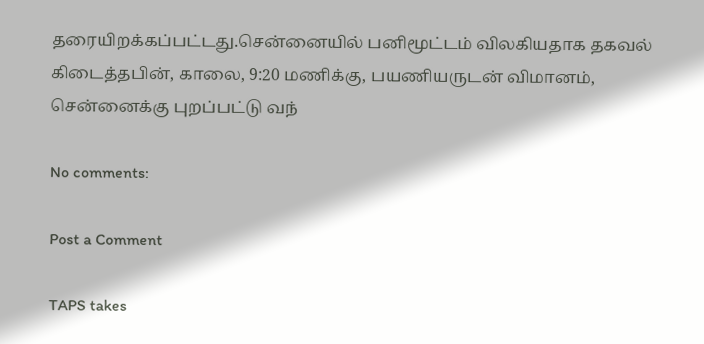தரையிறக்கப்பட்டது.சென்னையில் பனிமூட்டம் விலகியதாக தகவல் கிடைத்தபின், காலை, 9:20 மணிக்கு, பயணியருடன் விமானம், சென்னைக்கு புறப்பட்டு வந்

No comments:

Post a Comment

TAPS takes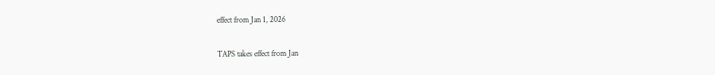effect from Jan 1, 2026

TAPS takes effect from Jan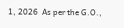1, 2026  As per the G.O.,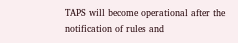TAPS will become operational after the notification of rules and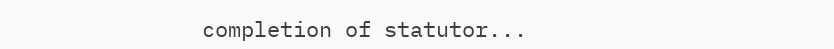completion of statutor...